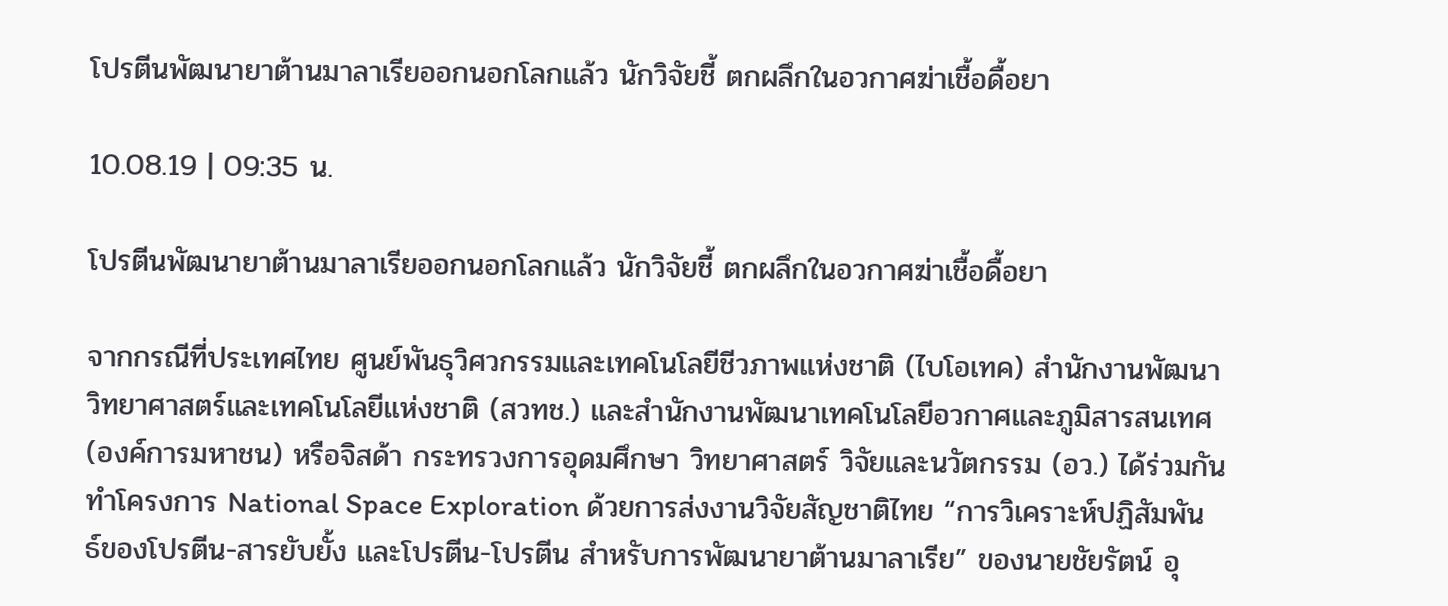โปรตีนพัฒนายาต้านมาลาเรียออกนอกโลกแล้ว นักวิจัยชี้ ตกผลึกในอวกาศฆ่าเชื้อดื้อยา

10.08.19 | 09:35 น.

โปรตีนพัฒนายาต้านมาลาเรียออกนอกโลกแล้ว นักวิจัยชี้ ตกผลึกในอวกาศฆ่าเชื้อดื้อยา

จากกรณีที่ประเทศไทย ศูนย์พันธุวิศวกรรมและเทคโนโลยีชีวภาพแห่งชาติ (ไบโอเทค) สำนักงานพัฒนาวิทยาศาสตร์และเทคโนโลยีแห่งชาติ (สวทช.) และสำนักงานพัฒนาเทคโนโลยีอวกาศและภูมิสารสนเทศ (องค์การมหาชน) หรือจิสด้า กระทรวงการอุดมศึกษา วิทยาศาสตร์ วิจัยและนวัตกรรม (อว.) ได้ร่วมกันทำโครงการ National Space Exploration ด้วยการส่งงานวิจัยสัญชาติไทย “การวิเคราะห์ปฏิสัมพันธ์ของโปรตีน-สารยับยั้ง และโปรตีน-โปรตีน สำหรับการพัฒนายาต้านมาลาเรีย” ของนายชัยรัตน์ อุ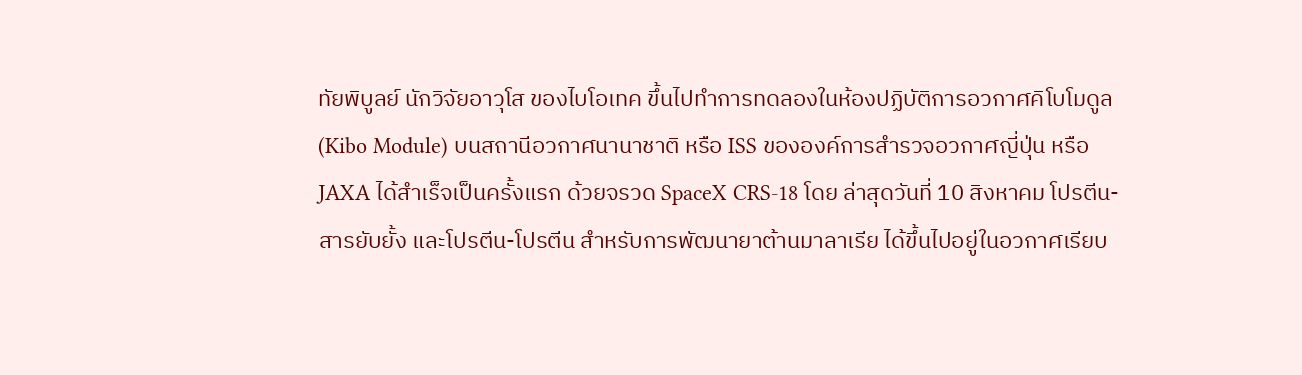ทัยพิบูลย์ นักวิจัยอาวุโส ของไบโอเทค ขึ้นไปทำการทดลองในห้องปฏิบัติการอวกาศคิโบโมดูล (Kibo Module) บนสถานีอวกาศนานาชาติ หรือ ISS ขององค์การสำรวจอวกาศญี่ปุ่น หรือ JAXA ได้สำเร็จเป็นครั้งแรก ด้วยจรวด SpaceX CRS-18 โดย ล่าสุดวันที่ 10 สิงหาคม โปรตีน-สารยับยั้ง และโปรตีน-โปรตีน สำหรับการพัฒนายาต้านมาลาเรีย ได้ขึ้นไปอยู่ในอวกาศเรียบ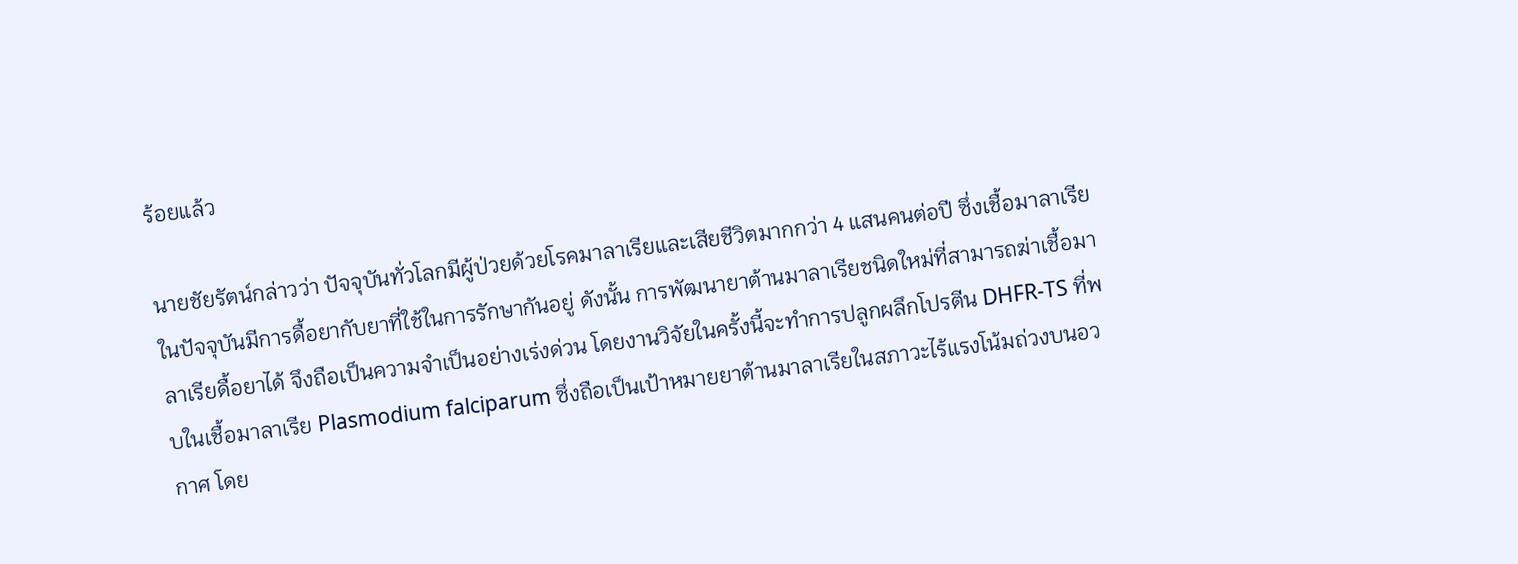ร้อยแล้ว

นายชัยรัตน์กล่าวว่า ปัจจุบันทั่วโลกมีผู้ป่วยด้วยโรคมาลาเรียและเสียชีวิตมากกว่า 4 แสนคนต่อปี ซึ่งเชื้อมาลาเรียในปัจจุบันมีการดื้อยากับยาที่ใช้ในการรักษากันอยู่ ดังนั้น การพัฒนายาต้านมาลาเรียชนิดใหม่ที่สามารถฆ่าเชื้อมาลาเรียดื้อยาได้ จึงถือเป็นความจำเป็นอย่างเร่งด่วน โดยงานวิจัยในครั้งนี้จะทำการปลูกผลึกโปรตีน DHFR-TS ที่พบในเชื้อมาลาเรีย Plasmodium falciparum ซึ่งถือเป็นเป้าหมายยาต้านมาลาเรียในสภาวะไร้แรงโน้มถ่วงบนอวกาศ โดย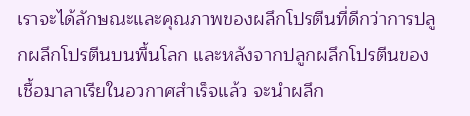เราจะได้ลักษณะและคุณภาพของผลึกโปรตีนที่ดีกว่าการปลูกผลึกโปรตีนบนพื้นโลก และหลังจากปลูกผลึกโปรตีนของเชื้อมาลาเรียในอวกาศสำเร็จแล้ว จะนำผลึก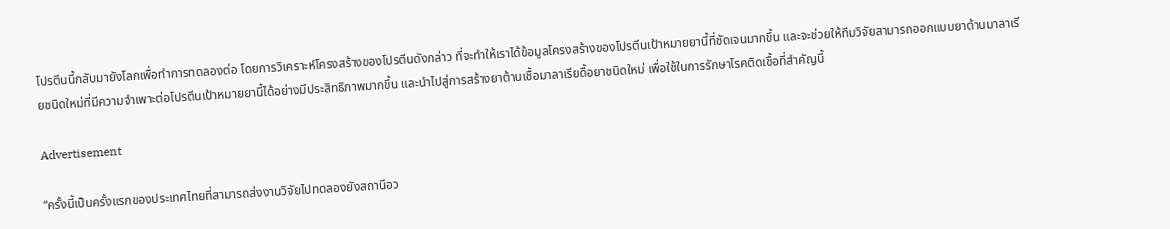โปรตีนนี้กลับมายังโลกเพื่อทำการทดลองต่อ โดยการวิเคราะห์โครงสร้างของโปรตีนดังกล่าว ที่จะทำให้เราได้ข้อมูลโครงสร้างของโปรตีนเป้าหมายยานี้ที่ชัดเจนมากขึ้น และจะช่วยให้ทีมวิจัยสามารถออกแบบยาต้านมาลาเรียชนิดใหม่ที่มีความจำเพาะต่อโปรตีนเป้าหมายยานี้ได้อย่างมีประสิทธิภาพมากขึ้น และนำไปสู่การสร้างยาต้านเชื้อมาลาเรียดื้อยาชนิดใหม่ เพื่อใช้ในการรักษาโรคติดเชื้อที่สำคัญนี้

Advertisement

“ครั้งนี้เป็นครั้งแรกของประเทศไทยที่สามารถส่งงานวิจัยไปทดลองยังสถานีอว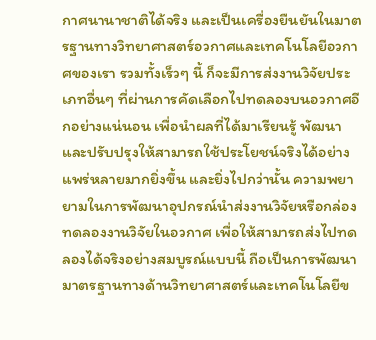กาศนานาชาติได้จริง และเป็นเครื่องยืนยันในมาตรฐานทางวิทยาศาสตร์อวกาศและเทคโนโลยีอวกาศของเรา รวมทั้งเร็วๆ นี้ ก็จะมีการส่งงานวิจัยประเภทอื่นๆ ที่ผ่านการคัดเลือกไปทดลองบนอวกาศอีกอย่างแน่นอน เพื่อนำผลที่ได้มาเรียนรู้ พัฒนา และปรับปรุงให้สามารถใช้ประโยชน์จริงได้อย่างแพร่หลายมากยิ่งขึ้น และยิ่งไปกว่านั้น ความพยายามในการพัฒนาอุปกรณ์นำส่งงานวิจัยหรือกล่องทดลองงานวิจัยในอวกาศ เพื่อให้สามารถส่งไปทดลองได้จริงอย่างสมบูรณ์แบบนี้ ถือเป็นการพัฒนามาตรฐานทางด้านวิทยาศาสตร์และเทคโนโลยีข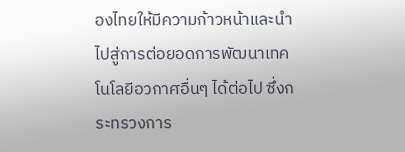องไทยให้มีความก้าวหน้าและนำไปสู่การต่อยอดการพัฒนาเทคโนโลยีอวกาศอื่นๆ ได้ต่อไป ซึ่งกระทรวงการ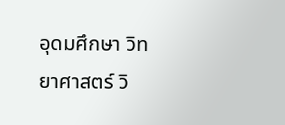อุดมศึกษา วิทยาศาสตร์ วิ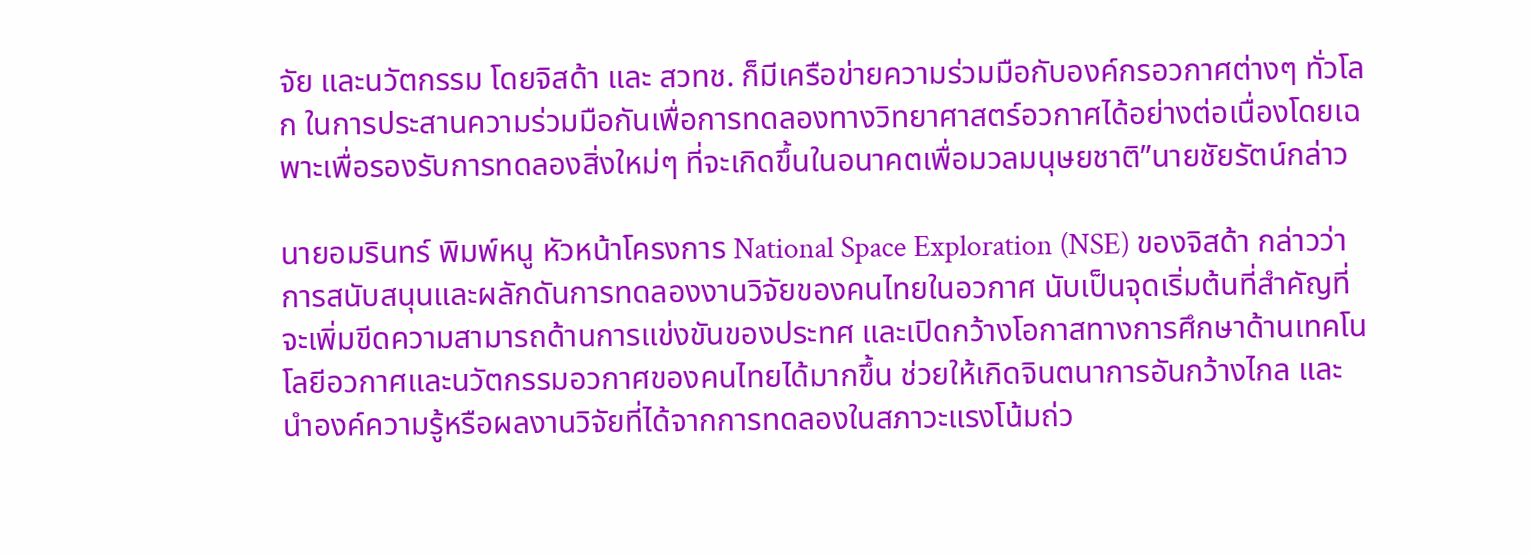จัย และนวัตกรรม โดยจิสด้า และ สวทช. ก็มีเครือข่ายความร่วมมือกับองค์กรอวกาศต่างๆ ทั่วโลก ในการประสานความร่วมมือกันเพื่อการทดลองทางวิทยาศาสตร์อวกาศได้อย่างต่อเนื่องโดยเฉพาะเพื่อรองรับการทดลองสิ่งใหม่ๆ ที่จะเกิดขึ้นในอนาคตเพื่อมวลมนุษยชาติ”นายชัยรัตน์กล่าว

นายอมรินทร์ พิมพ์หนู หัวหน้าโครงการ National Space Exploration (NSE) ของจิสด้า กล่าวว่า การสนับสนุนและผลักดันการทดลองงานวิจัยของคนไทยในอวกาศ นับเป็นจุดเริ่มต้นที่สำคัญที่จะเพิ่มขีดความสามารถด้านการแข่งขันของประทศ และเปิดกว้างโอกาสทางการศึกษาด้านเทคโนโลยีอวกาศและนวัตกรรมอวกาศของคนไทยได้มากขึ้น ช่วยให้เกิดจินตนาการอันกว้างไกล และนำองค์ความรู้หรือผลงานวิจัยที่ได้จากการทดลองในสภาวะแรงโน้มถ่ว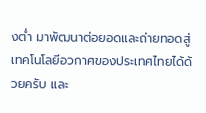งต่ำ มาพัฒนาต่อยอดและถ่ายทอดสู่เทคโนโลยีอวกาศของประเทศไทยได้ด้วยครับ และ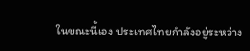ในขณะนี้เอง ประเทศไทยกำลังอยู่ระหว่าง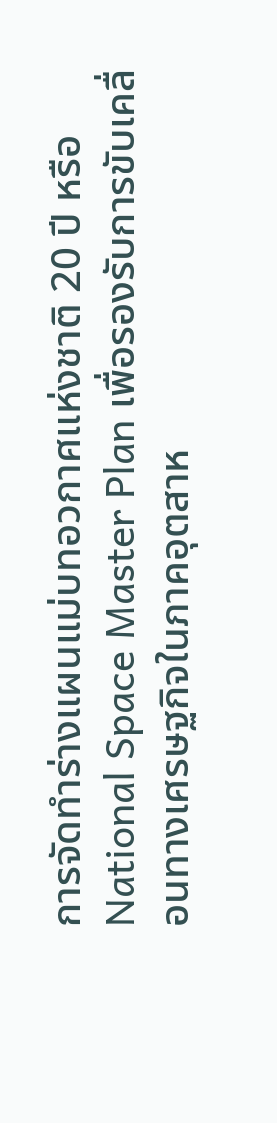การจัดทำร่างแผนแม่บทอวกาศแห่งชาติ 20 ปี หรือ National Space Master Plan เพื่อรองรับการขับเคลื่อนทางเศรษฐกิจในภาคอุตสาห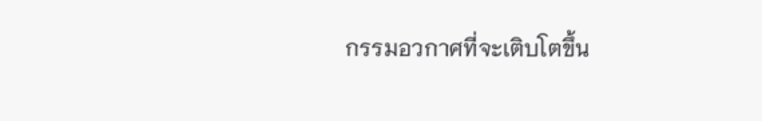กรรมอวกาศที่จะเติบโตขึ้น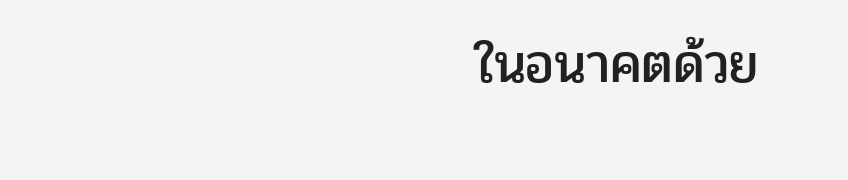ในอนาคตด้วย